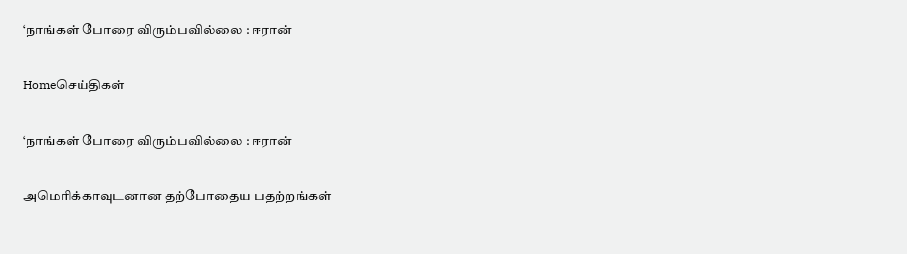‘நாங்கள் போரை விரும்பவில்லை : ஈரான்

Homeசெய்திகள்

‘நாங்கள் போரை விரும்பவில்லை : ஈரான்

அமெரிக்காவுடனான தற்போதைய பதற்றங்கள்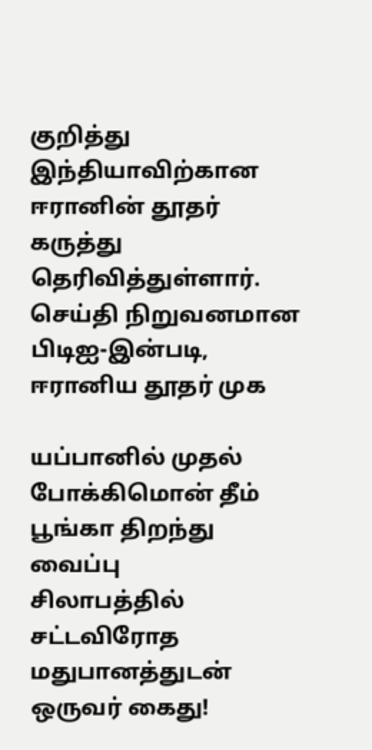குறித்து இந்தியாவிற்கான ஈரானின் தூதர் கருத்து தெரிவித்துள்ளார். செய்தி நிறுவனமான பிடிஐ-இன்படி, ஈரானிய தூதர் முக

யப்பானில் முதல் போக்கிமொன் தீம் பூங்கா திறந்து வைப்பு
சிலாபத்தில் சட்டவிரோத மதுபானத்துடன் ஒருவர் கைது!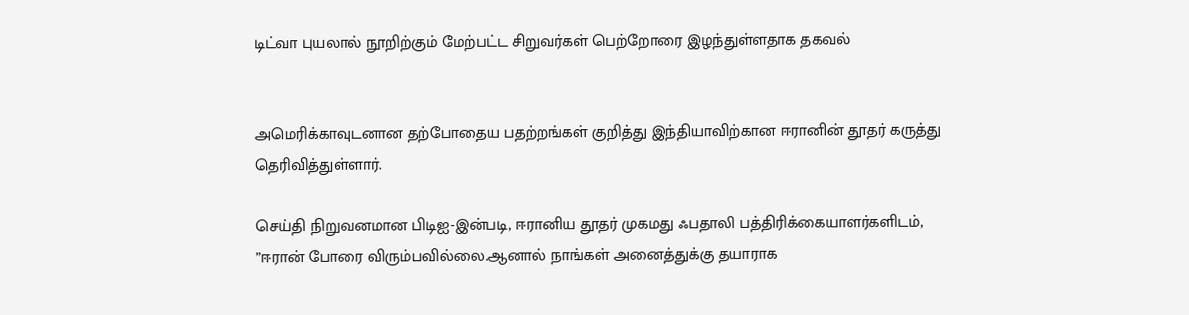டிட்வா புயலால் நூறிற்கும் மேற்பட்ட சிறுவர்கள் பெற்றோரை இழந்துள்ளதாக தகவல்


அமெரிக்காவுடனான தற்போதைய பதற்றங்கள் குறித்து இந்தியாவிற்கான ஈரானின் தூதர் கருத்து தெரிவித்துள்ளார்.

செய்தி நிறுவனமான பிடிஐ-இன்படி, ஈரானிய தூதர் முகமது ஃபதாலி பத்திரிக்கையாளர்களிடம், ”ஈரான் போரை விரும்பவில்லை.ஆனால் நாங்கள் அனைத்துக்கு தயாராக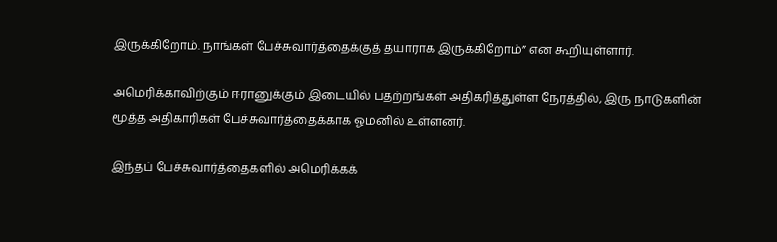இருக்கிறோம். நாங்கள் பேச்சுவார்த்தைக்குத் தயாராக இருக்கிறோம்” என கூறியுள்ளார்.

அமெரிக்காவிற்கும் ஈரானுக்கும் இடையில் பதற்றங்கள் அதிகரித்துள்ள நேரத்தில், இரு நாடுகளின் மூத்த அதிகாரிகள் பேச்சுவார்த்தைக்காக ஓமனில் உள்ளனர்.

இந்தப் பேச்சுவார்த்தைகளில் அமெரிக்கக்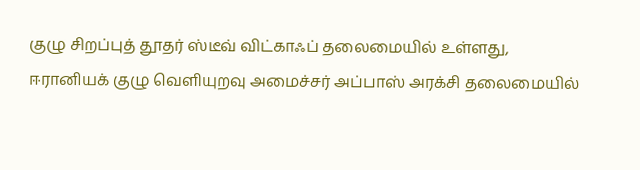குழு சிறப்புத் தூதர் ஸ்டீவ் விட்காஃப் தலைமையில் உள்ளது, ஈரானியக் குழு வெளியுறவு அமைச்சர் அப்பாஸ் அரக்சி தலைமையில்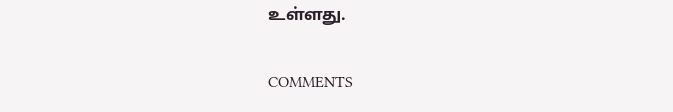உள்ளது.

COMMENTS